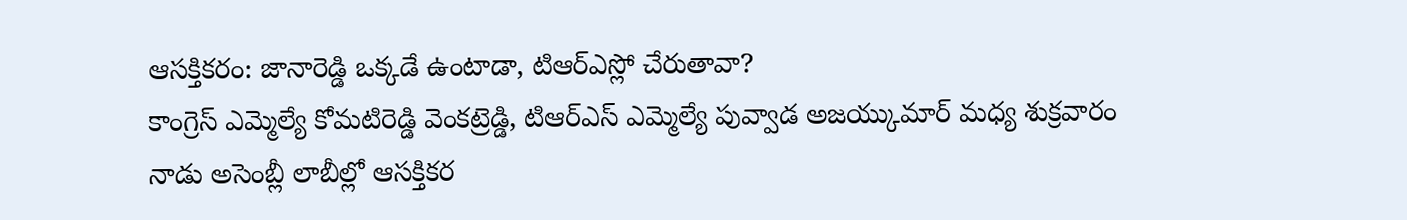ఆసక్తికరం: జానారెడ్డి ఒక్కడే ఉంటాడా, టిఆర్ఎస్లో చేరుతావా?
కాంగ్రెస్ ఎమ్మెల్యే కోమటిరెడ్డి వెంకట్రెడ్డి, టిఆర్ఎస్ ఎమ్మెల్యే పువ్వాడ అజయ్కుమార్ మధ్య శుక్రవారం నాడు అసెంబ్లీ లాబీల్లో ఆసక్తికర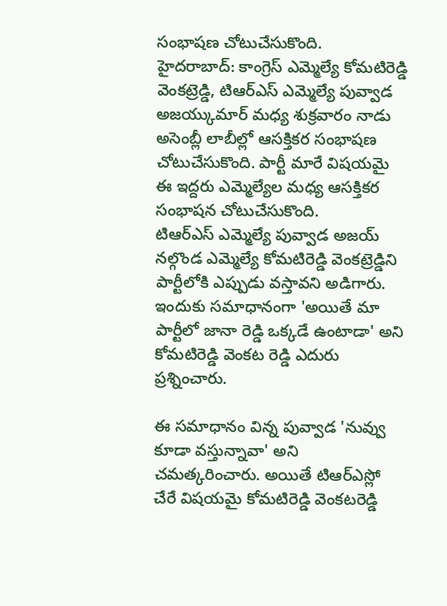సంభాషణ చోటుచేసుకొంది.
హైదరాబాద్: కాంగ్రెస్ ఎమ్మెల్యే కోమటిరెడ్డి వెంకట్రెడ్డి, టిఆర్ఎస్ ఎమ్మెల్యే పువ్వాడ అజయ్కుమార్ మధ్య శుక్రవారం నాడు అసెంబ్లీ లాబీల్లో ఆసక్తికర సంభాషణ చోటుచేసుకొంది. పార్టీ మారే విషయమై ఈ ఇద్దరు ఎమ్మెల్యేల మధ్య ఆసక్తికర సంభాషన చోటుచేసుకొంది.
టిఆర్ఎస్ ఎమ్మెల్యే పువ్వాడ అజయ్ నల్గొండ ఎమ్మెల్యే కోమటిరెడ్డి వెంకట్రెడ్డిని పార్టీలోకి ఎప్పుడు వస్తావని అడిగారు. ఇందుకు సమాధానంగా 'అయితే మా పార్టీలో జానా రెడ్డి ఒక్కడే ఉంటాడా' అని కోమటిరెడ్డి వెంకట రెడ్డి ఎదురు ప్రశ్నించారు.

ఈ సమాధానం విన్న పువ్వాడ 'నువ్వు కూడా వస్తున్నావా' అని చమత్కరించారు. అయితే టిఆర్ఎస్లో చేరే విషయమై కోమటిరెడ్డి వెంకటరెడ్డి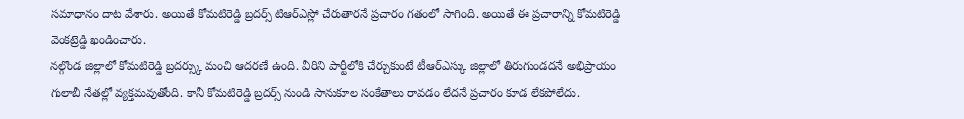సమాధానం దాట వేశారు. అయితే కోమటిరెడ్డి బ్రదర్స్ టిఆర్ఎస్లో చేరుతారనే ప్రచారం గతంలో సాగింది. అయితే ఈ ప్రచారాన్ని కోమటిరెడ్డి వెంకట్రెడ్డి ఖండించారు.
నల్గొండ జిల్లాలో కోమటిరెడ్డి బ్రదర్స్కు మంచి ఆదరణే ఉంది. వీరిని పార్టీలోకి చేర్చుకుంటే టీఆర్ఎస్కు జిల్లాలో తిరుగుండదనే అభిప్రాయం గులాబీ నేతల్లో వ్యక్తమవుతోంది. కానీ కోమటిరెడ్డి బ్రదర్స్ నుండి సానుకూల సంకేతాలు రావడం లేదనే ప్రచారం కూడ లేకపోలేదు.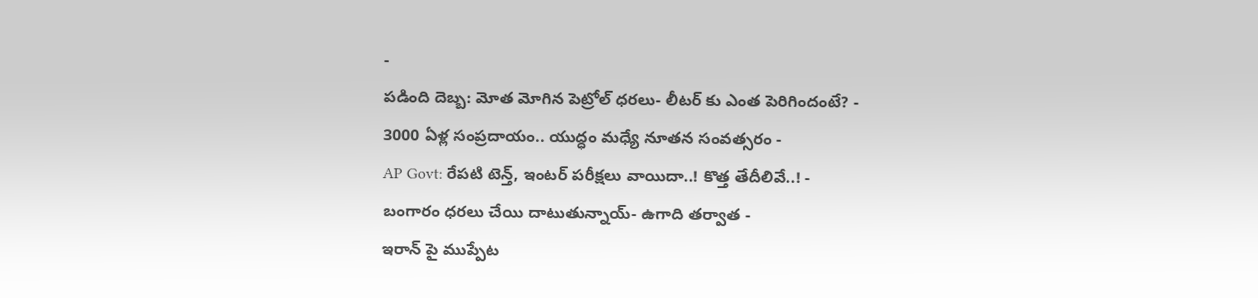-
పడింది దెబ్బ: మోత మోగిన పెట్రోల్ ధరలు- లీటర్ కు ఎంత పెరిగిందంటే? -
3000 ఏళ్ల సంప్రదాయం.. యుద్ధం మధ్యే నూతన సంవత్సరం -
AP Govt: రేపటి టెన్త్, ఇంటర్ పరీక్షలు వాయిదా..! కొత్త తేదీలివే..! -
బంగారం ధరలు చేయి దాటుతున్నాయ్- ఉగాది తర్వాత -
ఇరాన్ పై ముప్పేట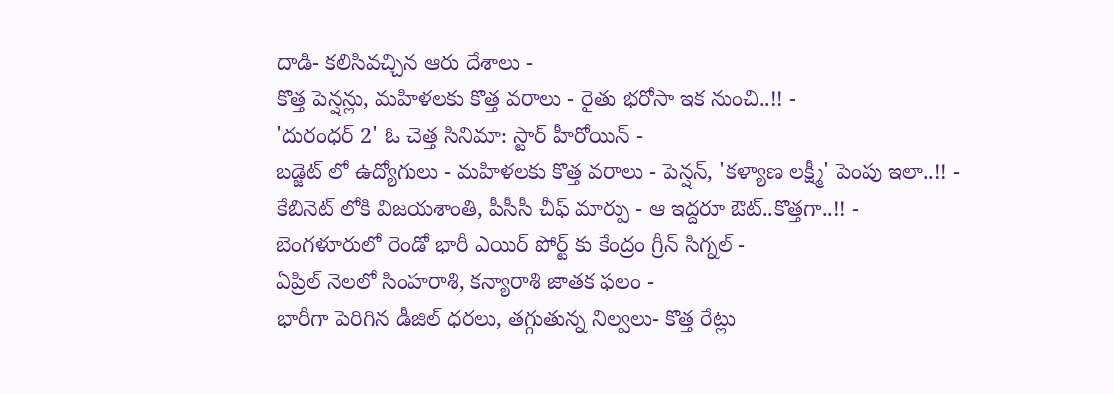దాడి- కలిసివచ్చిన ఆరు దేశాలు -
కొత్త పెన్షన్లు, మహిళలకు కొత్త వరాలు - రైతు భరోసా ఇక నుంచి..!! -
'దురంధర్ 2' ఓ చెత్త సినిమా: స్టార్ హీరోయిన్ -
బడ్జెట్ లో ఉద్యోగులు - మహిళలకు కొత్త వరాలు - పెన్షన్, 'కళ్యాణ లక్ష్మీ' పెంపు ఇలా..!! -
కేబినెట్ లోకి విజయశాంతి, పీసీసీ చీఫ్ మార్పు - ఆ ఇద్దరూ ఔట్..కొత్తగా..!! -
బెంగళూరులో రెండో భారీ ఎయిర్ పోర్ట్ కు కేంద్రం గ్రీన్ సిగ్నల్ -
ఏప్రిల్ నెలలో సింహరాశి, కన్యారాశి జాతక ఫలం -
భారీగా పెరిగిన డీజిల్ ధరలు, తగ్గుతున్న నిల్వలు- కొత్త రేట్లు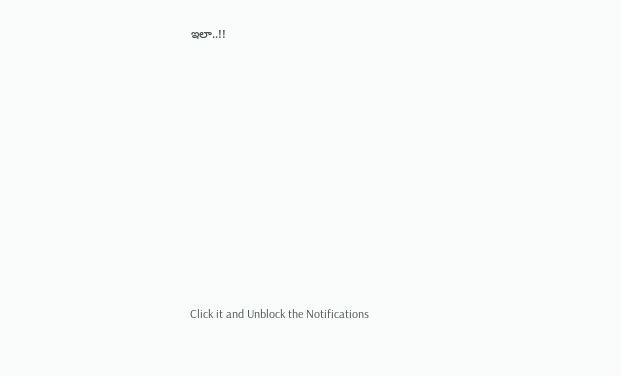ఇలా..!!












Click it and Unblock the Notifications